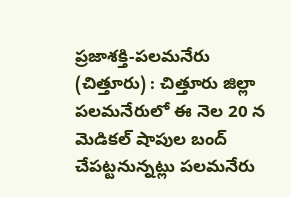ప్రజాశక్తి-పలమనేరు (చిత్తూరు) : చిత్తూరు జిల్లా పలమనేరులో ఈ నెల 20 న మెడికల్ షాపుల బంద్ చేపట్టనున్నట్లు పలమనేరు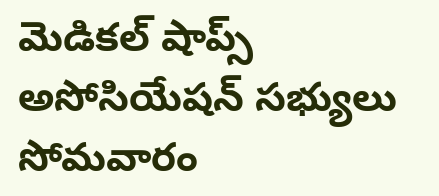మెడికల్ షాప్స్ అసోసియేషన్ సభ్యులు సోమవారం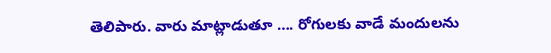తెలిపారు. వారు మాట్లాడుతూ …. రోగులకు వాడే మందులను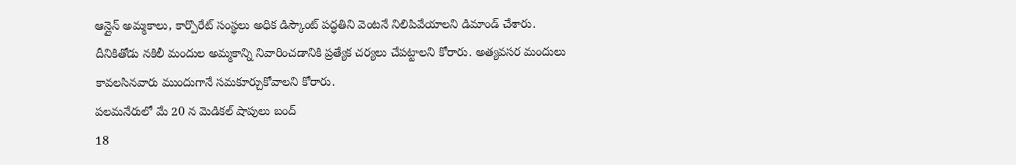ఆన్లైన్ అమ్మకాలు, కార్పొరేట్ సంస్థలు అధిక డిస్కౌంట్ పద్ధతిని వెంటనే నిలిపివేయాలని డిమాండ్ చేశారు. దీనికితోడు నకిలీ మందుల అమ్మకాన్ని నివారించడానికి ప్రత్యేక చర్యలు చేపట్టాలని కోరారు. అత్యవసర మందులు కావలసినవారు ముందుగానే సమకూర్చుకోవాలని కోరారు.
పలమనేరులో మే 20 న మెడికల్ షాపులు బంద్
18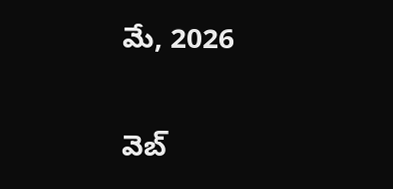మే, 2026

వెబ్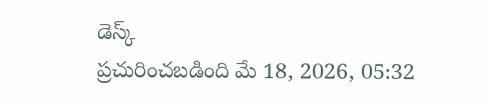డెస్క్
ప్రచురించబడింది మే 18, 2026, 05:32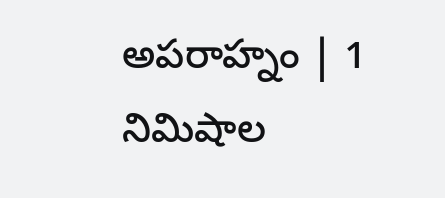అపరాహ్నం | 1 నిమిషాల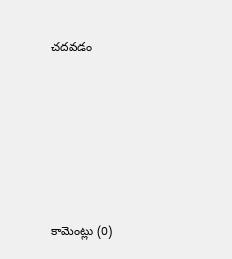చదవడం







కామెంట్లు (0)